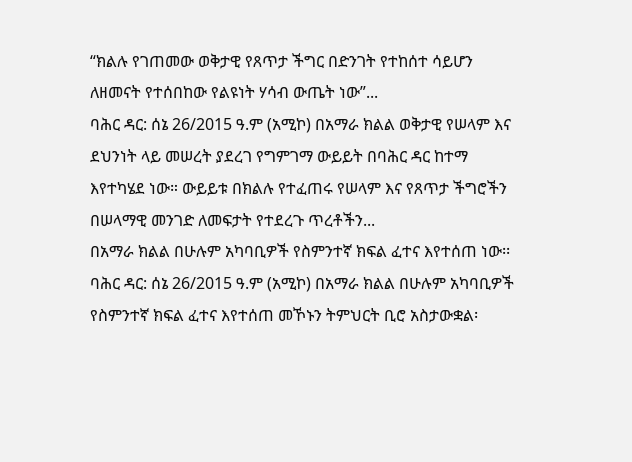“ክልሉ የገጠመው ወቅታዊ የጸጥታ ችግር በድንገት የተከሰተ ሳይሆን ለዘመናት የተሰበከው የልዩነት ሃሳብ ውጤት ነው”...
ባሕር ዳር: ሰኔ 26/2015 ዓ.ም (አሚኮ) በአማራ ክልል ወቅታዊ የሠላም እና ደህንነት ላይ መሠረት ያደረገ የግምገማ ውይይት በባሕር ዳር ከተማ እየተካሄደ ነው። ውይይቱ በክልሉ የተፈጠሩ የሠላም እና የጸጥታ ችግሮችን በሠላማዊ መንገድ ለመፍታት የተደረጉ ጥረቶችን...
በአማራ ክልል በሁሉም አካባቢዎች የስምንተኛ ክፍል ፈተና እየተሰጠ ነው፡፡
ባሕር ዳር: ሰኔ 26/2015 ዓ.ም (አሚኮ) በአማራ ክልል በሁሉም አካባቢዎች የስምንተኛ ክፍል ፈተና እየተሰጠ መኾኑን ትምህርት ቢሮ አስታውቋል፡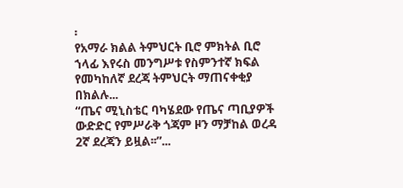፡
የአማራ ክልል ትምህርት ቢሮ ምክትል ቢሮ ኀላፊ እየሩስ መንግሥቱ የስምንተኛ ክፍል የመካከለኛ ደረጃ ትምህርት ማጠናቀቂያ በክልሉ...
“ጤና ሚኒስቴር ባካሄደው የጤና ጣቢያዎች ውድድር የምሥራቅ ጎጃም ዞን ማቻከል ወረዳ 2ኛ ደረጃን ይዟል፡፡”...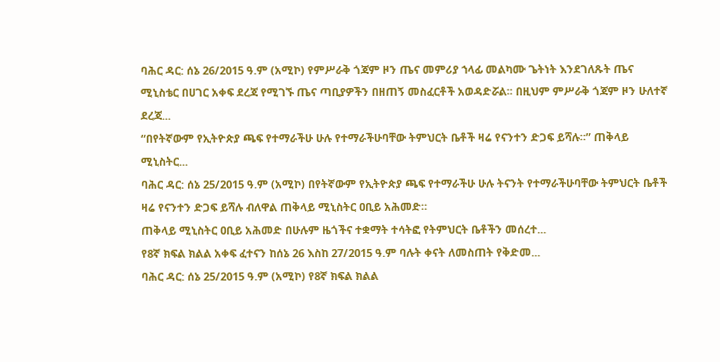ባሕር ዳር: ሰኔ 26/2015 ዓ.ም (አሚኮ) የምሥራቅ ጎጃም ዞን ጤና መምሪያ ኀላፊ መልካሙ ጌትነት እንደገለጹት ጤና ሚኒስቴር በሀገር አቀፍ ደረጃ የሚገኙ ጤና ጣቢያዎችን በዘጠኝ መስፈርቶች አወዳድሯል፡፡ በዚህም ምሥራቅ ጎጃም ዞን ሁለተኛ ደረጃ...
“በየትኛውም የኢትዮጵያ ጫፍ የተማራችሁ ሁሉ የተማራችሁባቸው ትምህርት ቤቶች ዛሬ የናንተን ድጋፍ ይሻሉ።” ጠቅላይ ሚኒስትር...
ባሕር ዳር: ሰኔ 25/2015 ዓ.ም (አሚኮ) በየትኛውም የኢትዮጵያ ጫፍ የተማራችሁ ሁሉ ትናንት የተማራችሁባቸው ትምህርት ቤቶች ዛሬ የናንተን ድጋፍ ይሻሉ ብለዋል ጠቅላይ ሚኒስትር ዐቢይ አሕመድ።
ጠቅላይ ሚኒስትር ዐቢይ አሕመድ በሁሉም ዜጎችና ተቋማት ተሳትፎ የትምህርት ቤቶችን መሰረተ...
የ8ኛ ክፍል ክልል አቀፍ ፈተናን ከሰኔ 26 እስከ 27/2015 ዓ.ም ባሉት ቀናት ለመስጠት የቅድመ...
ባሕር ዳር: ሰኔ 25/2015 ዓ.ም (አሚኮ) የ8ኛ ክፍል ክልል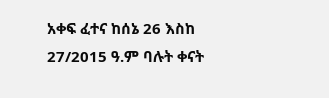አቀፍ ፈተና ከሰኔ 26 እስከ 27/2015 ዓ.ም ባሉት ቀናት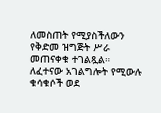ለመስጠት የሚያስችለውን የቅድመ ዝግጅት ሥራ መጠናቀቁ ተገልጿል።
ለፈተናው አገልግሎት የሚውሉ ቁሳቁሶች ወደ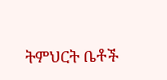ትምህርት ቤቶች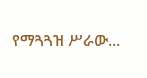የማጓጓዝ ሥራው...